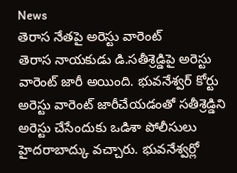News
తెరాస నేతపై అరెస్టు వారెంట్
తెరాస నాయకుడు డి.సతీశ్రెడ్డిపై అరెస్టు వారెంట్ జారీ అయింది. భువనేశ్వర్ కోర్టు అరెస్టు వారెంట్ జారీచేయడంతో సతీశ్రెడ్డిని అరెస్టు చేసేందుకు ఒడిశా పోలీసులు హైదరాబాద్కు వచ్చారు. భువనేశ్వర్లో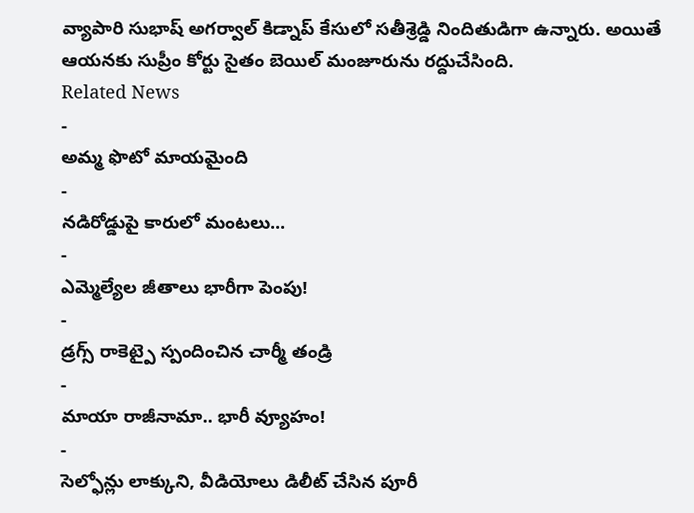వ్యాపారి సుభాష్ అగర్వాల్ కిడ్నాప్ కేసులో సతీశ్రెడ్డి నిందితుడిగా ఉన్నారు. అయితే ఆయనకు సుప్రీం కోర్టు సైతం బెయిల్ మంజూరును రద్దుచేసింది.
Related News
-
అమ్మ ఫొటో మాయమైంది
-
నడిరోడ్డుపై కారులో మంటలు...
-
ఎమ్మెల్యేల జీతాలు భారీగా పెంపు!
-
డ్రగ్స్ రాకెట్పై స్పందించిన చార్మీ తండ్రి
-
మాయా రాజీనామా.. భారీ వ్యూహం!
-
సెల్ఫోన్లు లాక్కుని, వీడియోలు డిలీట్ చేసిన పూరీ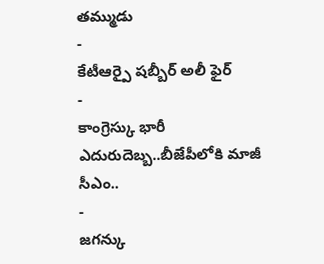తమ్ముడు
-
కేటీఆర్పై షబ్బీర్ అలీ ఫైర్
-
కాంగ్రెస్కు భారీ ఎదురుదెబ్బ..బీజేపీలోకి మాజీ సీఎం..
-
జగన్కు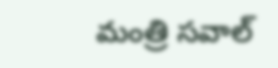మంత్రి సవాల్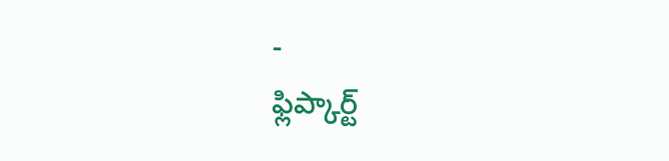-
ఫ్లిప్కార్ట్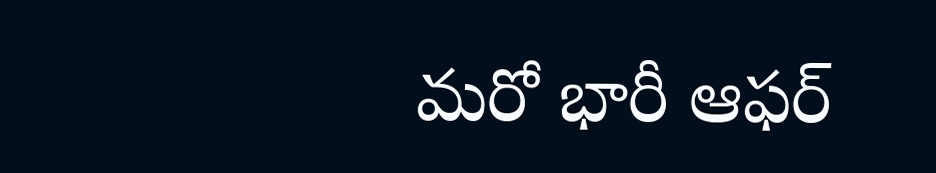మరో భారీ ఆఫర్